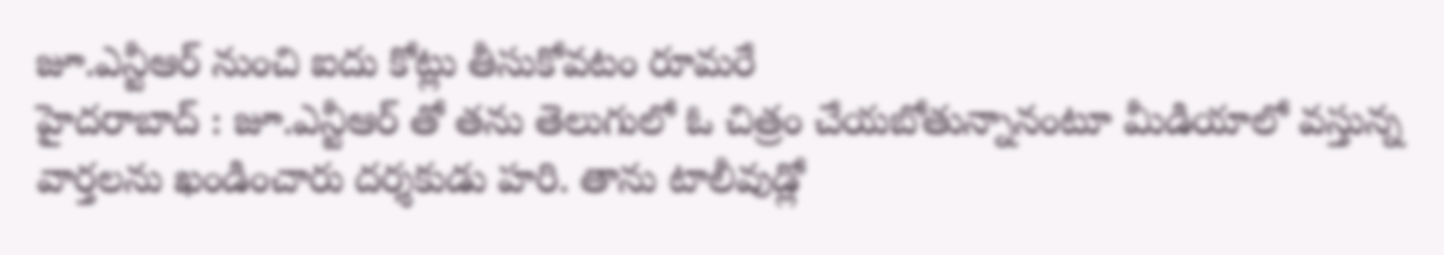జూ.ఎన్టీఆర్ నుంచి ఐదు కోట్లు తీసుకోవటం రూమరే
హైదరాబాద్ : జూ.ఎన్టీఆర్ తో తను తెలుగులో ఓ చిత్రం చేయబోతున్నానంటూ మీడియాలో వస్తున్న వార్తలను ఖండించారు దర్శకుడు హరి. తాను టాలీవుడ్లో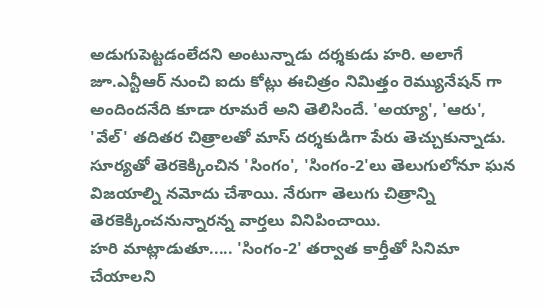అడుగుపెట్టడంలేదని అంటున్నాడు దర్శకుడు హరి. అలాగే జూ.ఎన్టీఆర్ నుంచి ఐదు కోట్లు ఈచిత్రం నిమిత్తం రెమ్యునేషన్ గా అందిందనేది కూడా రూమరే అని తెలిసిందే. 'అయ్యా', 'ఆరు', 'వేల్' తదితర చిత్రాలతో మాస్ దర్శకుడిగా పేరు తెచ్చుకున్నాడు. సూర్యతో తెరకెక్కించిన 'సింగం', 'సింగం-2'లు తెలుగులోనూ ఘన విజయాల్ని నమోదు చేశాయి. నేరుగా తెలుగు చిత్రాన్ని తెరకెక్కించనున్నారన్న వార్తలు వినిపించాయి.
హరి మాట్లాడుతూ..... 'సింగం-2' తర్వాత కార్తీతో సినిమా చేయాలని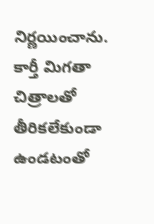నిర్ణయించాను. కార్తీ మిగతా చిత్రాలతో తీరికలేకుండా ఉండటంతో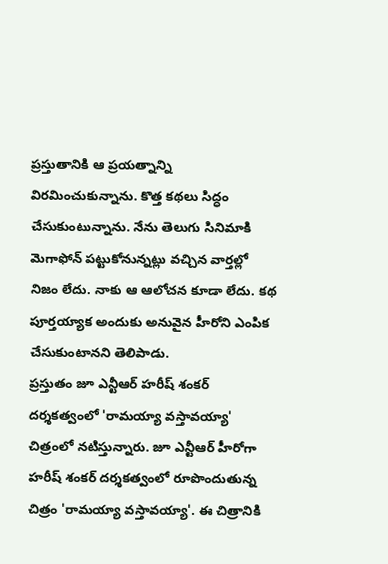ప్రస్తుతానికి ఆ ప్రయత్నాన్ని విరమించుకున్నాను. కొత్త కథలు సిద్ధం చేసుకుంటున్నాను. నేను తెలుగు సినిమాకి మెగాఫోన్ పట్టుకోనున్నట్లు వచ్చిన వార్తల్లో నిజం లేదు. నాకు ఆ ఆలోచన కూడా లేదు. కథ పూర్తయ్యాక అందుకు అనువైన హీరోని ఎంపిక చేసుకుంటానని తెలిపాడు.
ప్రస్తుతం జూ ఎన్టీఆర్ హరీష్ శంకర్ దర్శకత్వంలో 'రామయ్యా వస్తావయ్యా' చిత్రంలో నటిస్తున్నారు. జూ ఎన్టీఆర్ హీరోగా హరీష్ శంకర్ దర్శకత్వంలో రూపొందుతున్న చిత్రం 'రామయ్యా వస్తావయ్యా'. ఈ చిత్రానికి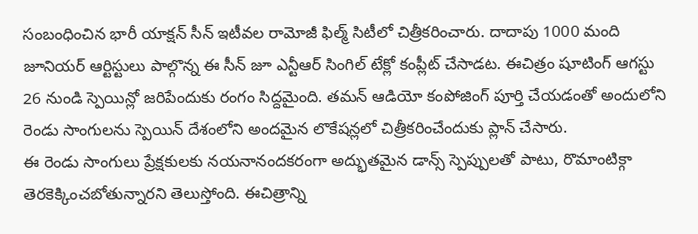సంబంధించిన భారీ యాక్షన్ సీన్ ఇటీవల రామోజీ ఫిల్మ్ సిటీలో చిత్రీకరించారు. దాదాపు 1000 మంది జూనియర్ ఆర్టిస్టులు పాల్గొన్న ఈ సీన్ జూ ఎన్టీఆర్ సింగిల్ టేక్లో కంప్లీట్ చేసాడట. ఈచిత్రం షూటింగ్ ఆగస్టు 26 నుండి స్పెయిన్లో జరిపేందుకు రంగం సిద్దమైంది. తమన్ ఆడియో కంపోజింగ్ పూర్తి చేయడంతో అందులోని రెండు సాంగులను స్పెయిన్ దేశంలోని అందమైన లొకేషన్లలో చిత్రీకరించేందుకు ప్లాన్ చేసారు.
ఈ రెండు సాంగులు ప్రేక్షకులకు నయనానందకరంగా అద్భుతమైన డాన్స్ స్పెప్పులతో పాటు, రొమాంటిక్గా తెరకెక్కించబోతున్నారని తెలుస్తోంది. ఈచిత్రాన్ని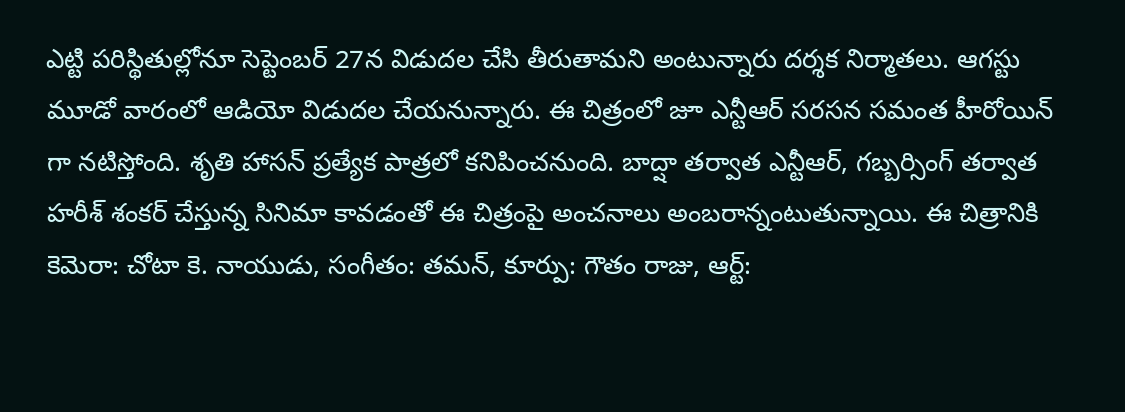ఎట్టి పరిస్థితుల్లోనూ సెప్టెంబర్ 27న విడుదల చేసి తీరుతామని అంటున్నారు దర్శక నిర్మాతలు. ఆగస్టు మూడో వారంలో ఆడియో విడుదల చేయనున్నారు. ఈ చిత్రంలో జూ ఎన్టీఆర్ సరసన సమంత హీరోయిన్ గా నటిస్తోంది. శృతి హాసన్ ప్రత్యేక పాత్రలో కనిపించనుంది. బాద్షా తర్వాత ఎన్టీఆర్, గబ్బర్సింగ్ తర్వాత హరీశ్ శంకర్ చేస్తున్న సినిమా కావడంతో ఈ చిత్రంపై అంచనాలు అంబరాన్నంటుతున్నాయి. ఈ చిత్రానికి కెమెరా: చోటా కె. నాయుడు, సంగీతం: తమన్, కూర్పు: గౌతం రాజు, ఆర్ట్: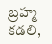బ్రహ్మ కడలి,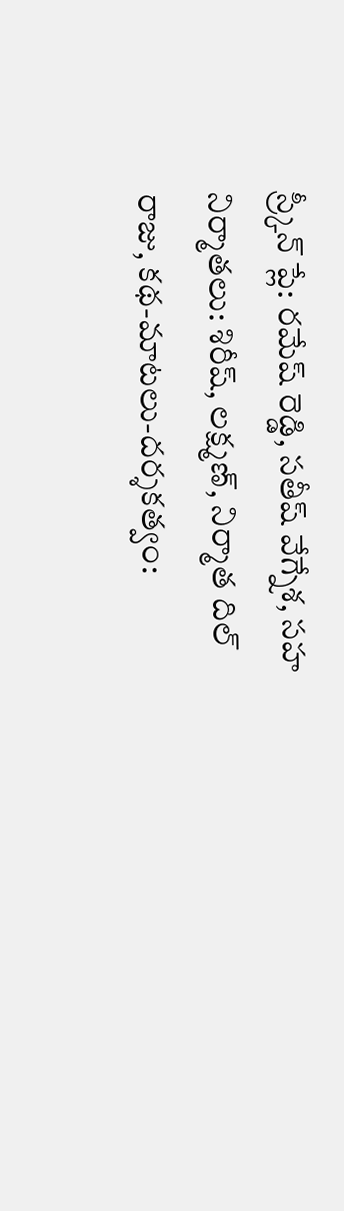స్ర్కీన్ ప్లే: రమేష్ రెడ్డి, సతీష్ వేగ్నేశ, సహ నిర్మాతలు: శిరీష్, లక్ష్మణ్, నిర్మాత దిల్ రాజు, కథ-మాటలు-దర్శకత్వం: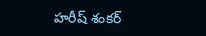హరీష్ శంకర్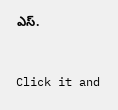ఎస్.


Click it and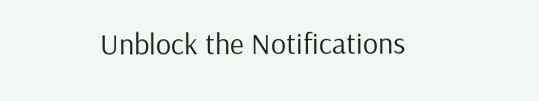Unblock the Notifications